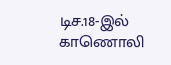டிச.18-இல் காணொலி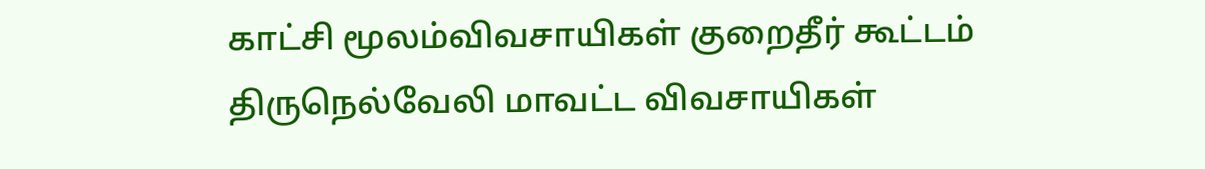காட்சி மூலம்விவசாயிகள் குறைதீர் கூட்டம்
திருநெல்வேலி மாவட்ட விவசாயிகள்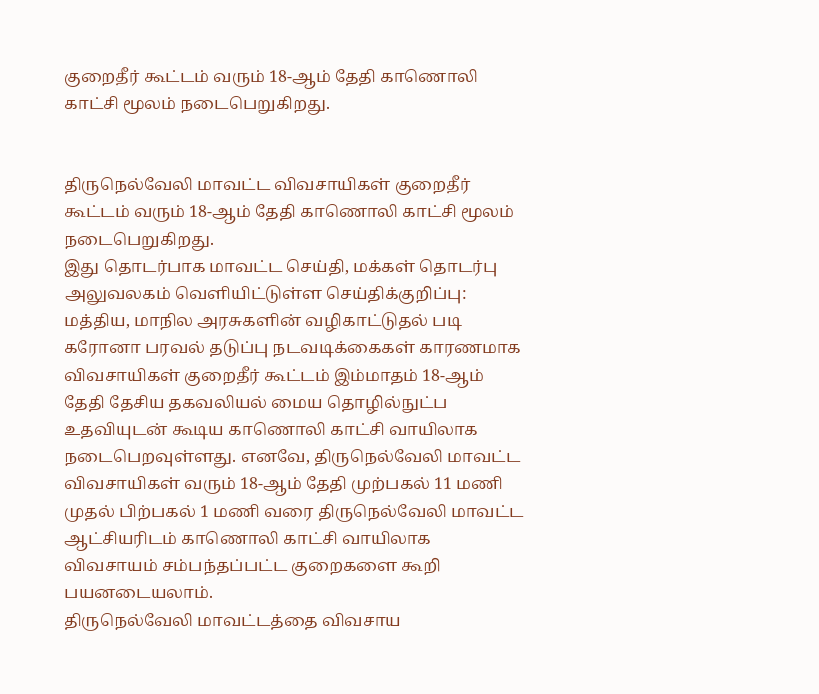குறைதீர் கூட்டம் வரும் 18-ஆம் தேதி காணொலி காட்சி மூலம் நடைபெறுகிறது.


திருநெல்வேலி மாவட்ட விவசாயிகள் குறைதீர் கூட்டம் வரும் 18-ஆம் தேதி காணொலி காட்சி மூலம் நடைபெறுகிறது.
இது தொடர்பாக மாவட்ட செய்தி, மக்கள் தொடர்பு அலுவலகம் வெளியிட்டுள்ள செய்திக்குறிப்பு: மத்திய, மாநில அரசுகளின் வழிகாட்டுதல் படி கரோனா பரவல் தடுப்பு நடவடிக்கைகள் காரணமாக விவசாயிகள் குறைதீர் கூட்டம் இம்மாதம் 18-ஆம் தேதி தேசிய தகவலியல் மைய தொழில்நுட்ப உதவியுடன் கூடிய காணொலி காட்சி வாயிலாக நடைபெறவுள்ளது. எனவே, திருநெல்வேலி மாவட்ட விவசாயிகள் வரும் 18-ஆம் தேதி முற்பகல் 11 மணி முதல் பிற்பகல் 1 மணி வரை திருநெல்வேலி மாவட்ட ஆட்சியரிடம் காணொலி காட்சி வாயிலாக விவசாயம் சம்பந்தப்பட்ட குறைகளை கூறி பயனடையலாம்.
திருநெல்வேலி மாவட்டத்தை விவசாய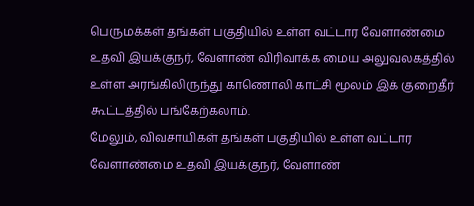பெருமக்கள் தங்கள் பகுதியில் உள்ள வட்டார வேளாண்மை உதவி இயக்குநர், வேளாண் விரிவாக்க மைய அலுவலகத்தில் உள்ள அரங்கிலிருந்து காணொலி காட்சி மூலம் இக் குறைதீர் கூட்டத்தில் பங்கேற்கலாம்.
மேலும், விவசாயிகள் தங்கள் பகுதியில் உள்ள வட்டார வேளாண்மை உதவி இயக்குநர், வேளாண்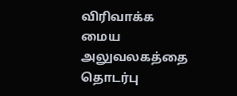விரிவாக்க மைய அலுவலகத்தை தொடர்பு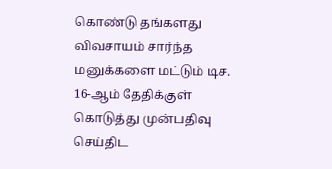கொண்டு தங்களது விவசாயம் சார்ந்த மனுக்களை மட்டும் டிச. 16-ஆம் தேதிக்குள் கொடுத்து முன்பதிவு செய்திட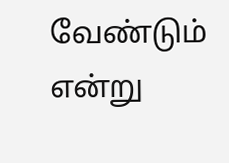வேண்டும் என்று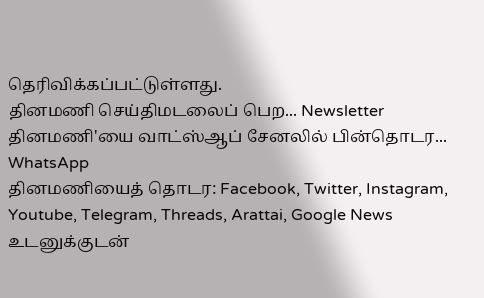தெரிவிக்கப்பட்டுள்ளது.
தினமணி செய்திமடலைப் பெற... Newsletter
தினமணி'யை வாட்ஸ்ஆப் சேனலில் பின்தொடர... WhatsApp
தினமணியைத் தொடர: Facebook, Twitter, Instagram, Youtube, Telegram, Threads, Arattai, Google News
உடனுக்குடன்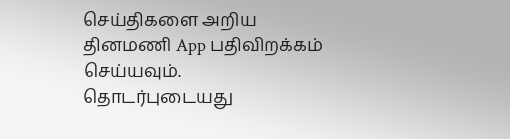செய்திகளை அறிய தினமணி App பதிவிறக்கம் செய்யவும்.
தொடர்புடையது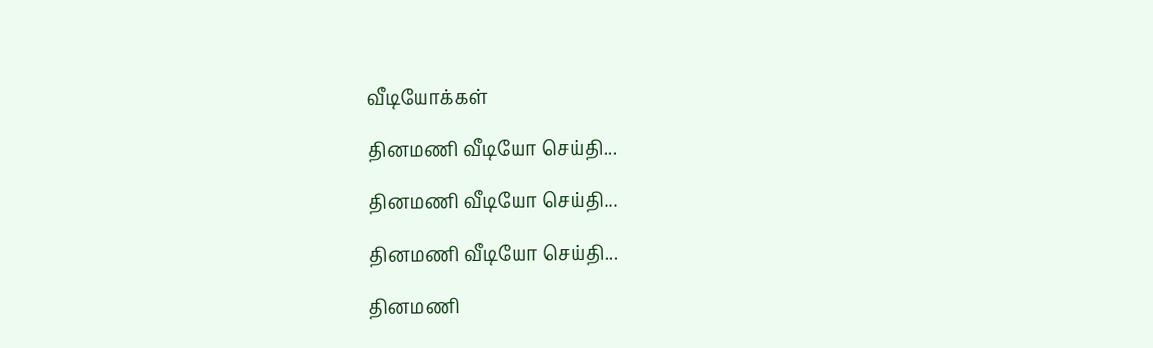வீடியோக்கள்

தினமணி வீடியோ செய்தி...

தினமணி வீடியோ செய்தி...

தினமணி வீடியோ செய்தி...

தினமணி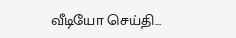வீடியோ செய்தி...